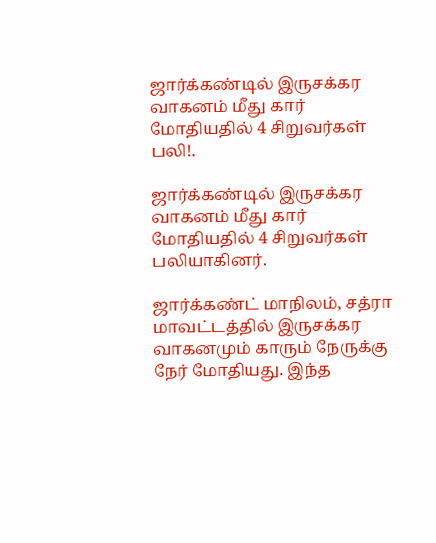ஜார்க்கண்டில் இருசக்கர வாகனம் மீது கார் மோதியதில் 4 சிறுவர்கள் பலி!.

ஜார்க்கண்டில் இருசக்கர வாகனம் மீது கார் மோதியதில் 4 சிறுவர்கள் பலியாகினர்.

ஜார்க்கண்ட் மாநிலம், சத்ரா மாவட்டத்தில் இருசக்கர வாகனமும் காரும் நேருக்கு நேர் மோதியது. இந்த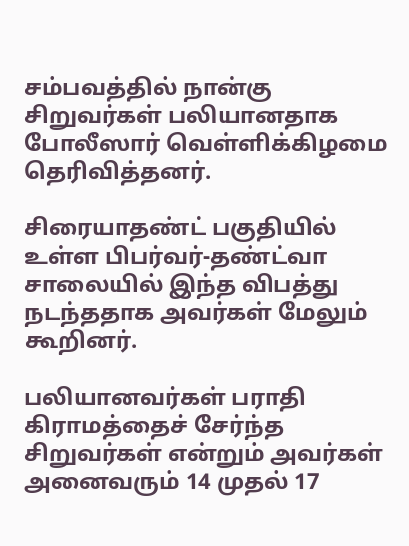சம்பவத்தில் நான்கு சிறுவர்கள் பலியானதாக போலீஸார் வெள்ளிக்கிழமை தெரிவித்தனர்.

சிரையாதண்ட் பகுதியில் உள்ள பிபர்வர்-தண்ட்வா சாலையில் இந்த விபத்து நடந்ததாக அவர்கள் மேலும் கூறினர்.

பலியானவர்கள் பராதி கிராமத்தைச் சேர்ந்த சிறுவர்கள் என்றும் அவர்கள் அனைவரும் 14 முதல் 17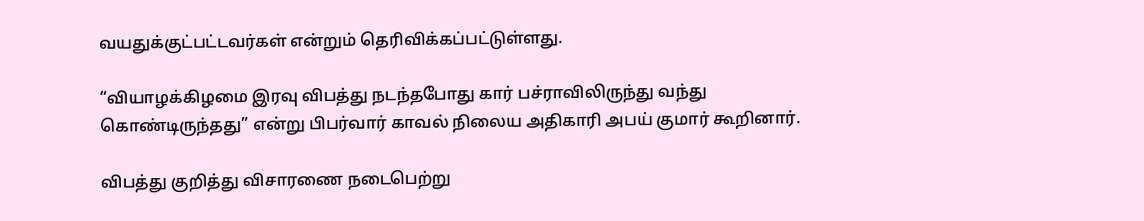வயதுக்குட்பட்டவர்கள் என்றும் தெரிவிக்கப்பட்டுள்ளது.

“வியாழக்கிழமை இரவு விபத்து நடந்தபோது கார் பச்ராவிலிருந்து வந்து கொண்டிருந்தது” என்று பிபர்வார் காவல் நிலைய அதிகாரி அபய் குமார் கூறினார்.

விபத்து குறித்து விசாரணை நடைபெற்று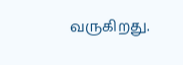வருகிறது.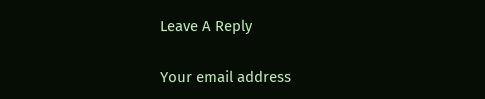Leave A Reply

Your email address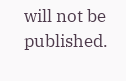will not be published.